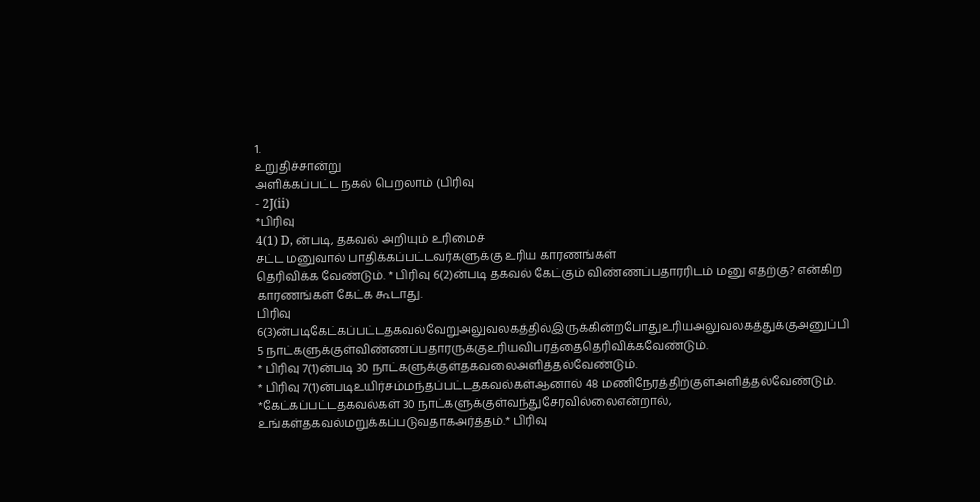1.
உறுதிச்சான்று
அளிக்கப்பட்ட நகல் பெறலாம் (பிரிவு
- 2J(ii)
*பிரிவு
4(1) D, ன்படி, தகவல் அறியும் உரிமைச்
சட்ட மனுவால் பாதிக்கப்பட்டவர்களுக்கு உரிய காரணங்கள்
தெரிவிக்க வேண்டும். * பிரிவு 6(2)ன்படி தகவல் கேட்கும் விண்ணப்பதாரரிடம் மனு எதற்கு? என்கிற காரணங்கள் கேட்க கூடாது.
பிரிவு
6(3)ன்படிகேட்கப்பட்டதகவல்வேறுஅலுவலகத்தில்இருக்கின்றபோதுஉரியஅலுவலகத்துக்குஅனுப்பி 5 நாட்களுக்குள்விண்ணப்பதாரருக்குஉரியவிபரத்தைதெரிவிக்கவேண்டும்.
* பிரிவு 7(1)ன்படி 30 நாட்களுக்குள்தகவலைஅளித்தல்வேண்டும்.
* பிரிவு 7(1)ன்படிஉயிர்சம்மந்தப்பட்டதகவல்கள்ஆனால் 48 மணிநேரத்திற்குள்அளித்தல்வேண்டும்.
*கேட்கப்பட்டதகவல்கள் 30 நாட்களுக்குள்வந்துசேரவில்லைஎன்றால், உங்கள்தகவல்மறுக்கப்படுவதாகஅர்த்தம்.* பிரிவு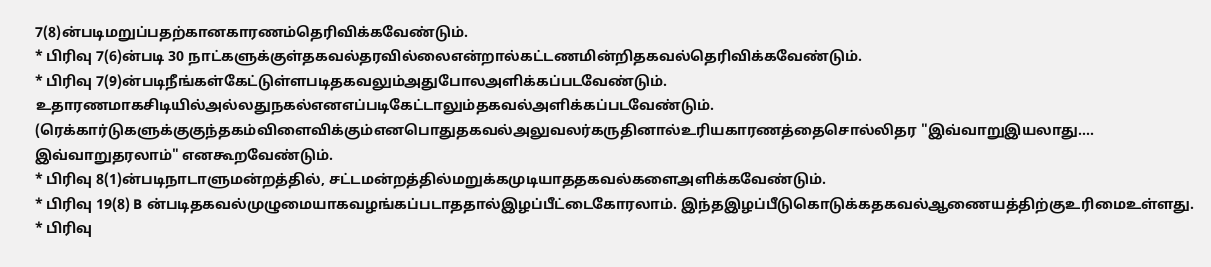7(8)ன்படிமறுப்பதற்கானகாரணம்தெரிவிக்கவேண்டும்.
* பிரிவு 7(6)ன்படி 30 நாட்களுக்குள்தகவல்தரவில்லைஎன்றால்கட்டணமின்றிதகவல்தெரிவிக்கவேண்டும்.
* பிரிவு 7(9)ன்படிநீங்கள்கேட்டுள்ளபடிதகவலும்அதுபோலஅளிக்கப்படவேண்டும்.
உதாரணமாகசிடியில்அல்லதுநகல்எனஎப்படிகேட்டாலும்தகவல்அளிக்கப்படவேண்டும். (ரெக்கார்டுகளுக்குகுந்தகம்விளைவிக்கும்எனபொதுதகவல்அலுவலர்கருதினால்உரியகாரணத்தைசொல்லிதர "இவ்வாறுஇயலாது.... இவ்வாறுதரலாம்" எனகூறவேண்டும்.
* பிரிவு 8(1)ன்படிநாடாளுமன்றத்தில், சட்டமன்றத்தில்மறுக்கமுடியாததகவல்களைஅளிக்கவேண்டும்.
* பிரிவு 19(8) B ன்படிதகவல்முழுமையாகவழங்கப்படாததால்இழப்பீட்டைகோரலாம். இந்தஇழப்பீடுகொடுக்கதகவல்ஆணையத்திற்குஉரிமைஉள்ளது.
* பிரிவு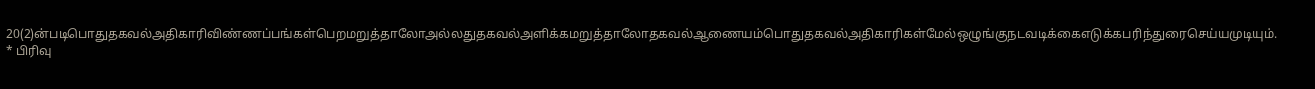20(2)ன்படிபொதுதகவல்அதிகாரிவிண்ணப்பங்கள்பெறமறுத்தாலோஅல்லதுதகவல்அளிக்கமறுத்தாலோதகவல்ஆணையம்பொதுதகவல்அதிகாரிகள்மேல்ஒழுங்குநடவடிக்கைஎடுக்கபரிந்துரைசெய்யமுடியும்.
* பிரிவு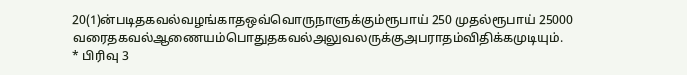20(1)ன்படிதகவல்வழங்காதஒவ்வொருநாளுக்கும்ரூபாய் 250 முதல்ரூபாய் 25000 வரைதகவல்ஆணையம்பொதுதகவல்அலுவலருக்குஅபராதம்விதிக்கமுடியும்.
* பிரிவு 3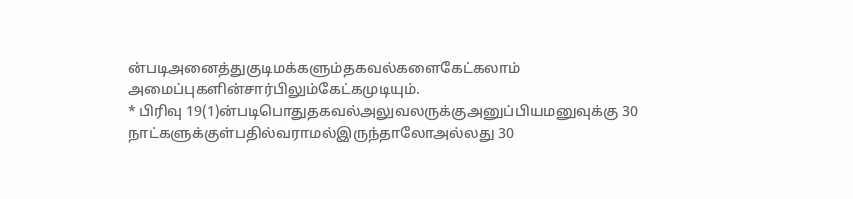ன்படிஅனைத்துகுடிமக்களும்தகவல்களைகேட்கலாம் அமைப்புகளின்சார்பிலும்கேட்கமுடியும்.
* பிரிவு 19(1)ன்படிபொதுதகவல்அலுவலருக்குஅனுப்பியமனுவுக்கு 30 நாட்களுக்குள்பதில்வராமல்இருந்தாலோஅல்லது 30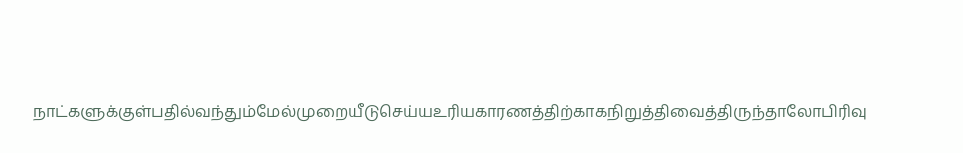நாட்களுக்குள்பதில்வந்தும்மேல்முறையீடுசெய்யஉரியகாரணத்திற்காகநிறுத்திவைத்திருந்தாலோபிரிவு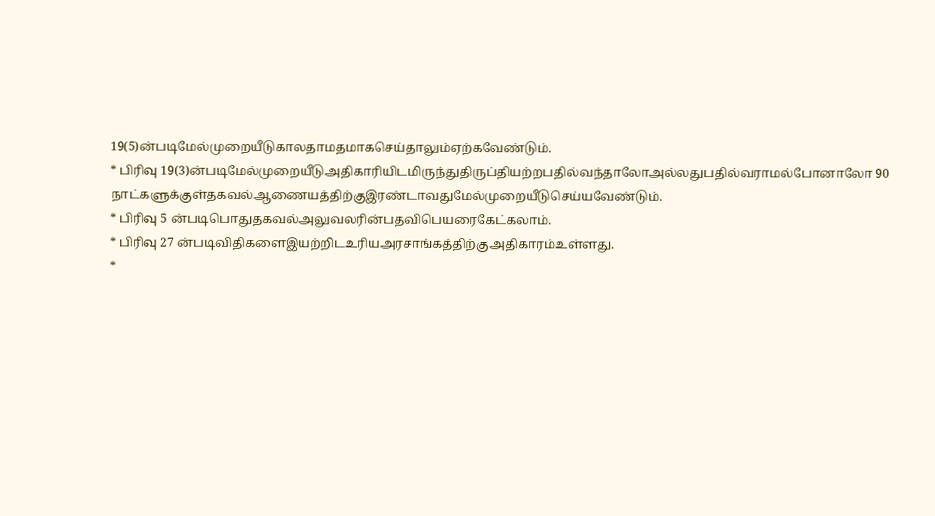19(5)ன்படிமேல்முறையீடுகாலதாமதமாகசெய்தாலும்ஏற்கவேண்டும்.
* பிரிவு 19(3)ன்படிமேல்முறையீடுஅதிகாரியிடமிருந்துதிருப்தியற்றபதில்வந்தாலோஅல்லதுபதில்வராமல்போனாலோ 90 நாட்களுக்குள்தகவல்ஆணையத்திற்குஇரண்டாவதுமேல்முறையீடுசெய்யவேண்டும்.
* பிரிவு 5 ன்படிபொதுதகவல்அலுவலரின்பதவிபெயரைகேட்கலாம்.
* பிரிவு 27 ன்படிவிதிகளைஇயற்றிடஉரியஅரசாங்கத்திற்குஅதிகாரம்உள்ளது.
*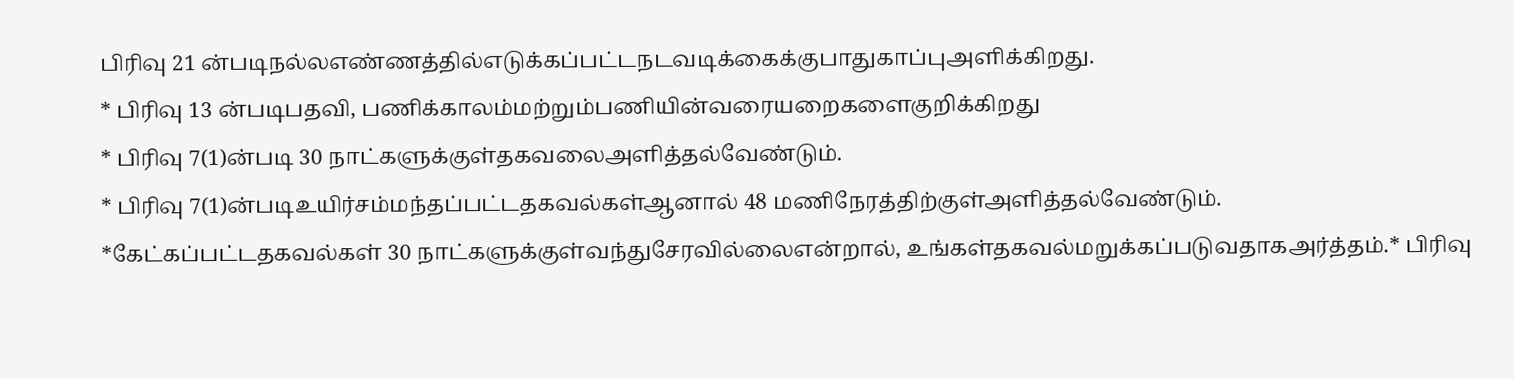பிரிவு 21 ன்படிநல்லஎண்ணத்தில்எடுக்கப்பட்டநடவடிக்கைக்குபாதுகாப்புஅளிக்கிறது.
* பிரிவு 13 ன்படிபதவி, பணிக்காலம்மற்றும்பணியின்வரையறைகளைகுறிக்கிறது
* பிரிவு 7(1)ன்படி 30 நாட்களுக்குள்தகவலைஅளித்தல்வேண்டும்.
* பிரிவு 7(1)ன்படிஉயிர்சம்மந்தப்பட்டதகவல்கள்ஆனால் 48 மணிநேரத்திற்குள்அளித்தல்வேண்டும்.
*கேட்கப்பட்டதகவல்கள் 30 நாட்களுக்குள்வந்துசேரவில்லைஎன்றால், உங்கள்தகவல்மறுக்கப்படுவதாகஅர்த்தம்.* பிரிவு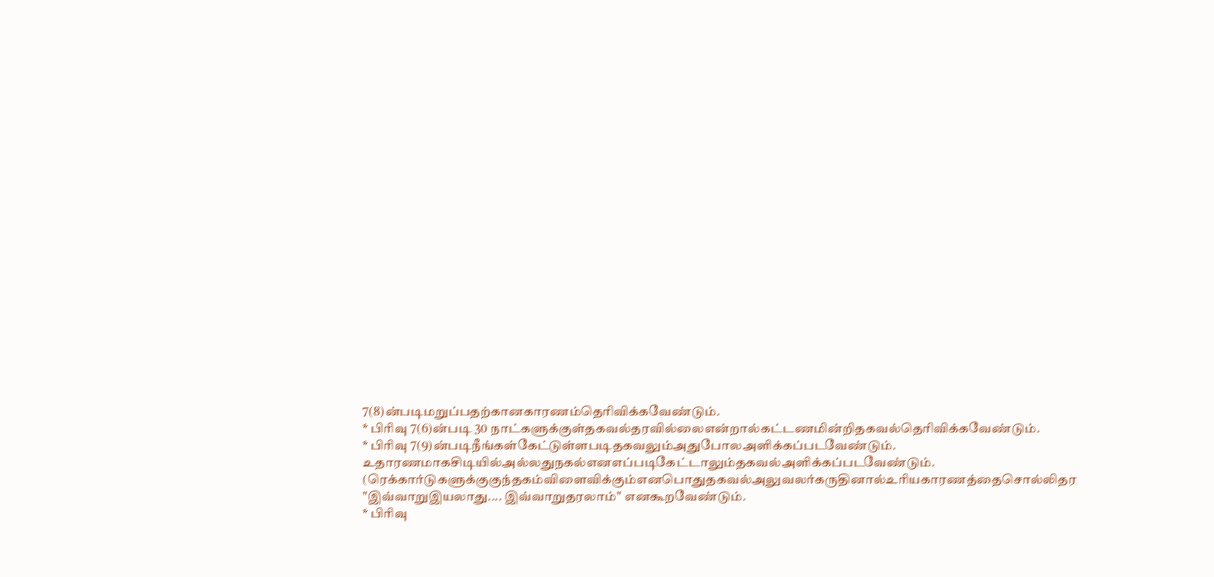7(8)ன்படிமறுப்பதற்கானகாரணம்தெரிவிக்கவேண்டும்.
* பிரிவு 7(6)ன்படி 30 நாட்களுக்குள்தகவல்தரவில்லைஎன்றால்கட்டணமின்றிதகவல்தெரிவிக்கவேண்டும்.
* பிரிவு 7(9)ன்படிநீங்கள்கேட்டுள்ளபடிதகவலும்அதுபோலஅளிக்கப்படவேண்டும்.
உதாரணமாகசிடியில்அல்லதுநகல்எனஎப்படிகேட்டாலும்தகவல்அளிக்கப்படவேண்டும். (ரெக்கார்டுகளுக்குகுந்தகம்விளைவிக்கும்எனபொதுதகவல்அலுவலர்கருதினால்உரியகாரணத்தைசொல்லிதர "இவ்வாறுஇயலாது.... இவ்வாறுதரலாம்" எனகூறவேண்டும்.
* பிரிவு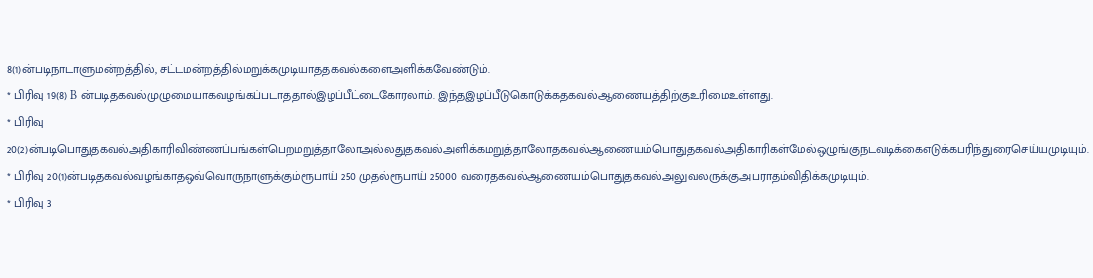8(1)ன்படிநாடாளுமன்றத்தில், சட்டமன்றத்தில்மறுக்கமுடியாததகவல்களைஅளிக்கவேண்டும்.
* பிரிவு 19(8) B ன்படிதகவல்முழுமையாகவழங்கப்படாததால்இழப்பீட்டைகோரலாம். இந்தஇழப்பீடுகொடுக்கதகவல்ஆணையத்திற்குஉரிமைஉள்ளது.
* பிரிவு 20(2)ன்படிபொதுதகவல்அதிகாரிவிண்ணப்பங்கள்பெறமறுத்தாலோஅல்லதுதகவல்அளிக்கமறுத்தாலோதகவல்ஆணையம்பொதுதகவல்அதிகாரிகள்மேல்ஒழுங்குநடவடிக்கைஎடுக்கபரிந்துரைசெய்யமுடியும்.
* பிரிவு 20(1)ன்படிதகவல்வழங்காதஒவ்வொருநாளுக்கும்ரூபாய் 250 முதல்ரூபாய் 25000 வரைதகவல்ஆணையம்பொதுதகவல்அலுவலருக்குஅபராதம்விதிக்கமுடியும்.
* பிரிவு 3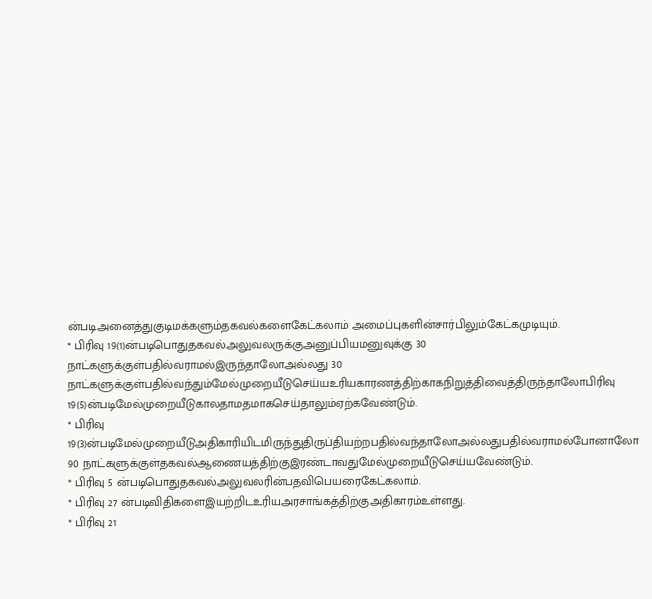ன்படிஅனைத்துகுடிமக்களும்தகவல்களைகேட்கலாம் அமைப்புகளின்சார்பிலும்கேட்கமுடியும்.
* பிரிவு 19(1)ன்படிபொதுதகவல்அலுவலருக்குஅனுப்பியமனுவுக்கு 30 நாட்களுக்குள்பதில்வராமல்இருந்தாலோஅல்லது 30 நாட்களுக்குள்பதில்வந்தும்மேல்முறையீடுசெய்யஉரியகாரணத்திற்காகநிறுத்திவைத்திருந்தாலோபிரிவு 19(5)ன்படிமேல்முறையீடுகாலதாமதமாகசெய்தாலும்ஏற்கவேண்டும்.
* பிரிவு 19(3)ன்படிமேல்முறையீடுஅதிகாரியிடமிருந்துதிருப்தியற்றபதில்வந்தாலோஅல்லதுபதில்வராமல்போனாலோ 90 நாட்களுக்குள்தகவல்ஆணையத்திற்குஇரண்டாவதுமேல்முறையீடுசெய்யவேண்டும்.
* பிரிவு 5 ன்படிபொதுதகவல்அலுவலரின்பதவிபெயரைகேட்கலாம்.
* பிரிவு 27 ன்படிவிதிகளைஇயற்றிடஉரியஅரசாங்கத்திற்குஅதிகாரம்உள்ளது.
* பிரிவு 21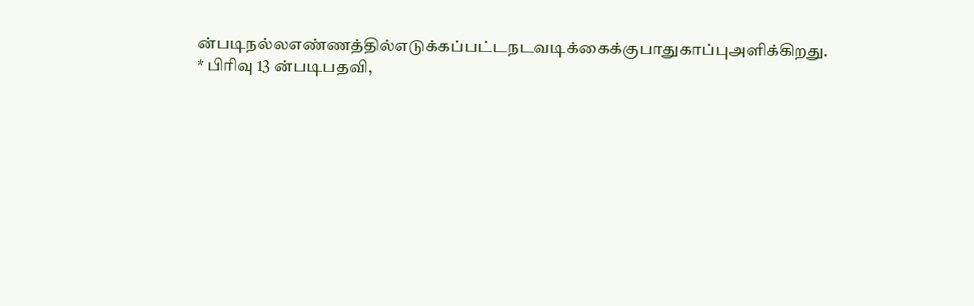ன்படிநல்லஎண்ணத்தில்எடுக்கப்பட்டநடவடிக்கைக்குபாதுகாப்புஅளிக்கிறது.
* பிரிவு 13 ன்படிபதவி,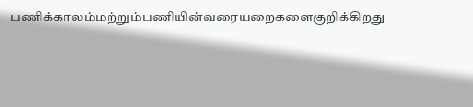பணிக்காலம்மற்றும்பணியின்வரையறைகளைகுறிக்கிறது